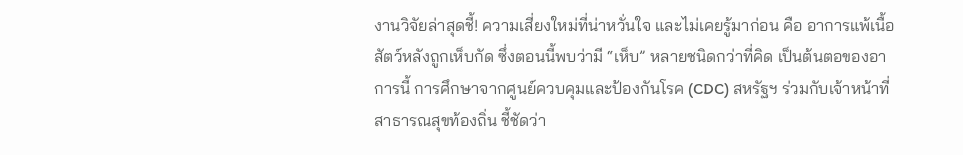งานวิจัยล่าสุดชี้! ความเสี่ยงใหม่ที่น่าหวั่นใจ และไม่เคยรู้มาก่อน คือ อาการแพ้เนื้อสัตว์หลังถูกเห็บกัด ซึ่งตอนนี้พบว่ามี “เห็บ” หลายชนิดกว่าที่คิด เป็นต้นตอของอาการนี้ การศึกษาจากศูนย์ควบคุมและป้องกันโรค (CDC) สหรัฐฯ ร่วมกับเจ้าหน้าที่สาธารณสุขท้องถิ่น ชี้ชัดว่า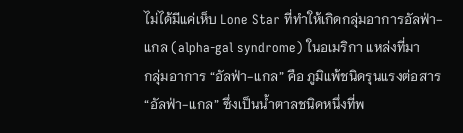ไม่ได้มีแค่เห็บ Lone Star ที่ทำให้เกิดกลุ่มอาการอัลฟ่า-แกล (alpha-gal syndrome) ในอเมริกา แหล่งที่มา
กลุ่มอาการ “อัลฟ่า-แกล” คือ ภูมิแพ้ชนิดรุนแรงต่อสาร “อัลฟ่า-แกล” ซึ่งเป็นน้ำตาลชนิดหนึ่งที่พ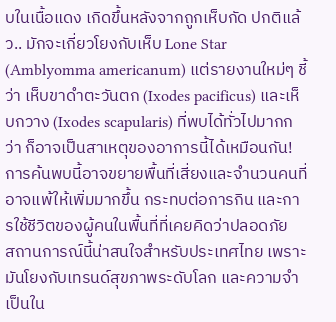บในเนื้อแดง เกิดขึ้นหลังจากถูกเห็บกัด ปกติแล้ว.. มักจะเกี่ยวโยงกับเห็บ Lone Star (Amblyomma americanum) แต่รายงานใหม่ๆ ชี้ว่า เห็บขาดำตะวันตก (Ixodes pacificus) และเห็บกวาง (Ixodes scapularis) ที่พบได้ทั่วไปมากกว่า ก็อาจเป็นสาเหตุของอาการนี้ได้เหมือนกัน! การค้นพบนี้อาจขยายพื้นที่เสี่ยงและจำนวนคนที่อาจแพ้ให้เพิ่มมากขึ้น กระทบต่อการกิน และการใช้ชีวิตของผู้คนในพื้นที่ที่เคยคิดว่าปลอดภัย
สถานการณ์นี้น่าสนใจสำหรับประเทศไทย เพราะมันโยงกับเทรนด์สุขภาพระดับโลก และความจำเป็นใน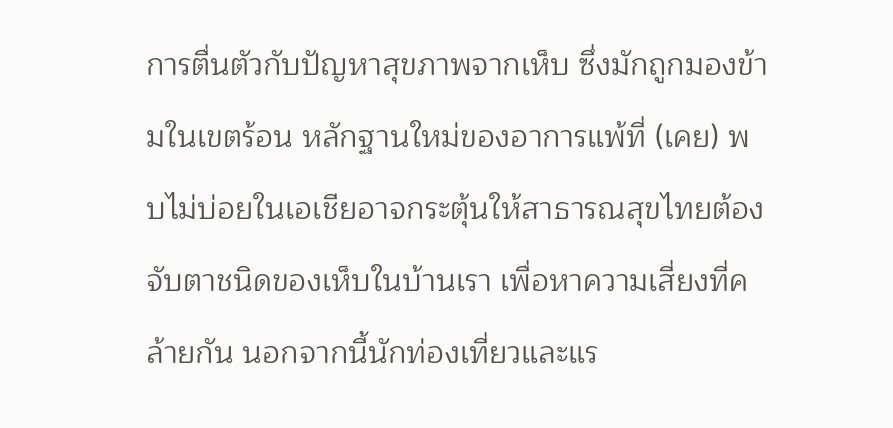การตื่นตัวกับปัญหาสุขภาพจากเห็บ ซึ่งมักถูกมองข้ามในเขตร้อน หลักฐานใหม่ของอาการแพ้ที่ (เคย) พบไม่บ่อยในเอเชียอาจกระตุ้นให้สาธารณสุขไทยต้องจับตาชนิดของเห็บในบ้านเรา เพื่อหาความเสี่ยงที่คล้ายกัน นอกจากนี้นักท่องเที่ยวและแร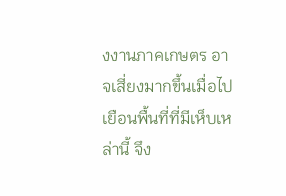งงานภาคเกษตร อาจเสี่ยงมากขึ้นเมื่อไปเยือนพื้นที่ที่มีเห็บเหล่านี้ จึง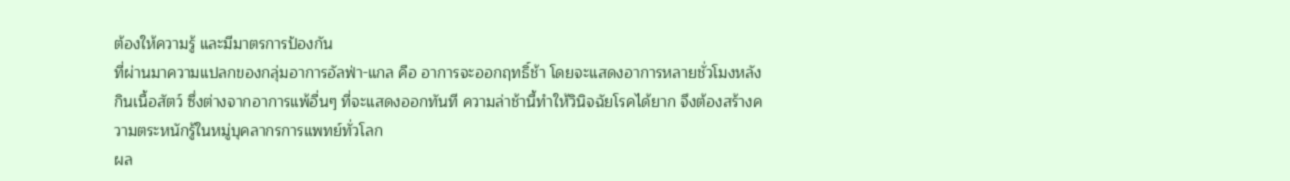ต้องให้ความรู้ และมีมาตรการป้องกัน
ที่ผ่านมาความแปลกของกลุ่มอาการอัลฟ่า-แกล คือ อาการจะออกฤทธิ์ช้า โดยจะแสดงอาการหลายชั่วโมงหลังกินเนื้อสัตว์ ซึ่งต่างจากอาการแพ้อื่นๆ ที่จะแสดงออกทันที ความล่าช้านี้ทำให้วินิจฉัยโรคได้ยาก จึงต้องสร้างความตระหนักรู้ในหมู่บุคลากรการแพทย์ทั่วโลก
ผล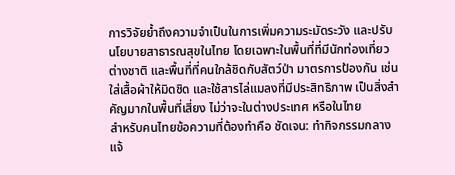การวิจัยย้ำถึงความจำเป็นในการเพิ่มความระมัดระวัง และปรับนโยบายสาธารณสุขในไทย โดยเฉพาะในพื้นที่ที่มีนักท่องเที่ยวต่างชาติ และพื้นที่ที่คนใกล้ชิดกับสัตว์ป่า มาตรการป้องกัน เช่น ใส่เสื้อผ้าให้มิดชิด และใช้สารไล่แมลงที่มีประสิทธิภาพ เป็นสิ่งสำคัญมากในพื้นที่เสี่ยง ไม่ว่าจะในต่างประเทศ หรือในไทย
สำหรับคนไทยข้อความที่ต้องทำคือ ชัดเจน: ทำกิจกรรมกลางแจ้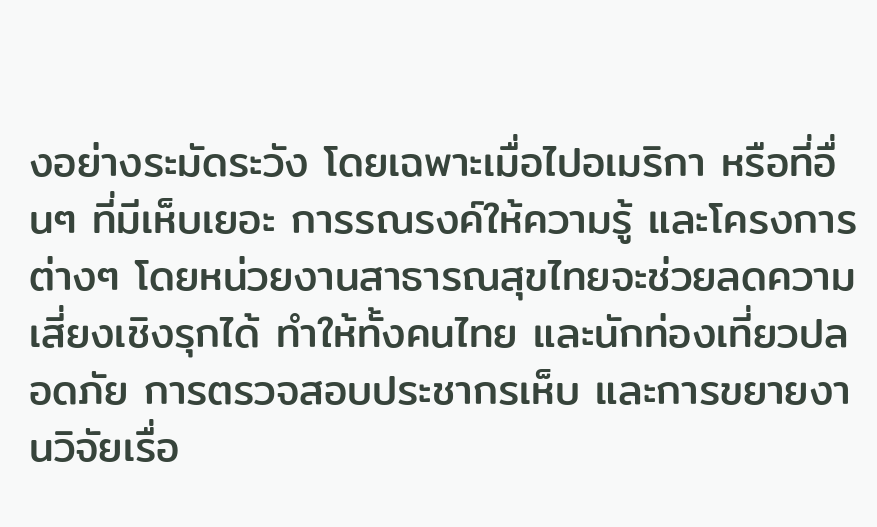งอย่างระมัดระวัง โดยเฉพาะเมื่อไปอเมริกา หรือที่อื่นๆ ที่มีเห็บเยอะ การรณรงค์ให้ความรู้ และโครงการต่างๆ โดยหน่วยงานสาธารณสุขไทยจะช่วยลดความเสี่ยงเชิงรุกได้ ทำให้ทั้งคนไทย และนักท่องเที่ยวปลอดภัย การตรวจสอบประชากรเห็บ และการขยายงานวิจัยเรื่อ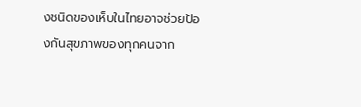งชนิดของเห็บในไทยอาจช่วยป้องกันสุขภาพของทุกคนจาก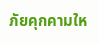ภัยคุกคามให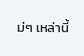ม่ๆ เหล่านี้